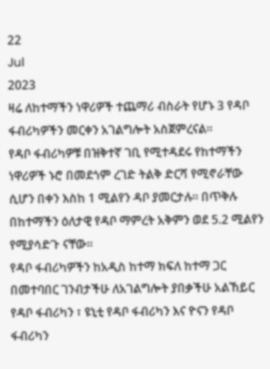22
Jul
2023
ዛሬ ለከተማችን ነዋሪዎች ተጨማሪ ብስራት የሆኑ 3 የዳቦ ፋብሪካዎችን መርቀን አገልግሎት አስጀምረናል።
የዳቦ ፋብሪካዎቹ በዝቅተኛ ገቢ የሚተዳደሩ የከተማችን ነዋሪዎች ኑሮ በመደጎም ረገድ ትልቅ ድርሻ የሚኖራቸው ሲሆን በቀን እስከ 1 ሚልየን ዳቦ ያመርታሉ። በጥቅሉ በከተማችን ዕለታዊ የዳቦ ማምረት አቅምን ወደ 5.2 ሚልየን የሚያሳድጉ ናቸው።
የዳቦ ፋብሪካዎችን ከአዲስ ከተማ ክፍለ ከተማ ጋር በመተባበር ገንብታችሁ ለአገልግሎት ያበቃችሁ አልኸይር የዳቦ ፋብሪካን ፣ ዩኒቲ የዳቦ ፋብሪካን እና ዮናን የዳቦ ፋብሪካን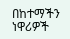በከተማችን ነዋሪዎች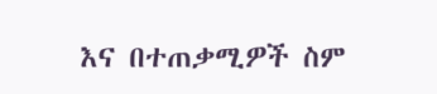እና በተጠቃሚዎች ስም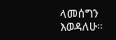ላመሰግን እወዳለሁ።